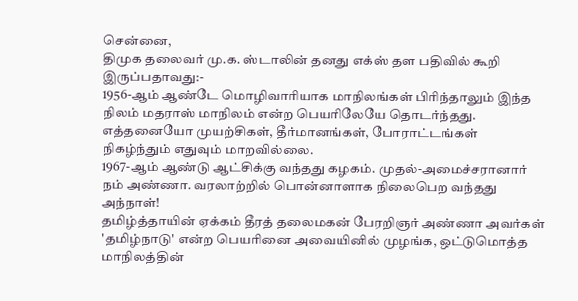சென்னை,
திமுக தலைவர் மு.க. ஸ்டாலின் தனது எக்ஸ் தள பதிவில் கூறி இருப்பதாவது:-
1956-ஆம் ஆண்டே மொழிவாரியாக மாநிலங்கள் பிரிந்தாலும் இந்த நிலம் மதராஸ் மாநிலம் என்ற பெயரிலேயே தொடர்ந்தது.
எத்தனையோ முயற்சிகள், தீர்மானங்கள், போராட்டங்கள் நிகழ்ந்தும் எதுவும் மாறவில்லை.
1967-ஆம் ஆண்டு ஆட்சிக்கு வந்தது கழகம். முதல்-அமைச்சரானார் நம் அண்ணா. வரலாற்றில் பொன்னாளாக நிலைபெற வந்தது அந்நாள்!
தமிழ்த்தாயின் ஏக்கம் தீரத் தலைமகன் பேரறிஞர் அண்ணா அவர்கள் 'தமிழ்நாடு' என்ற பெயரினை அவையினில் முழங்க, ஒட்டுமொத்த மாநிலத்தின்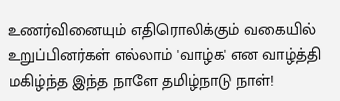உணர்வினையும் எதிரொலிக்கும் வகையில் உறுப்பினர்கள் எல்லாம் 'வாழ்க' என வாழ்த்தி மகிழ்ந்த இந்த நாளே தமிழ்நாடு நாள்!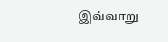இவ்வாறு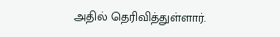அதில் தெரிவித்துள்ளார்.